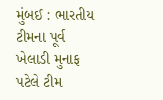મુંબઈ : ભારતીય ટીમના પૂર્વ ખેલાડી મુનાફ પટેલે ટીમ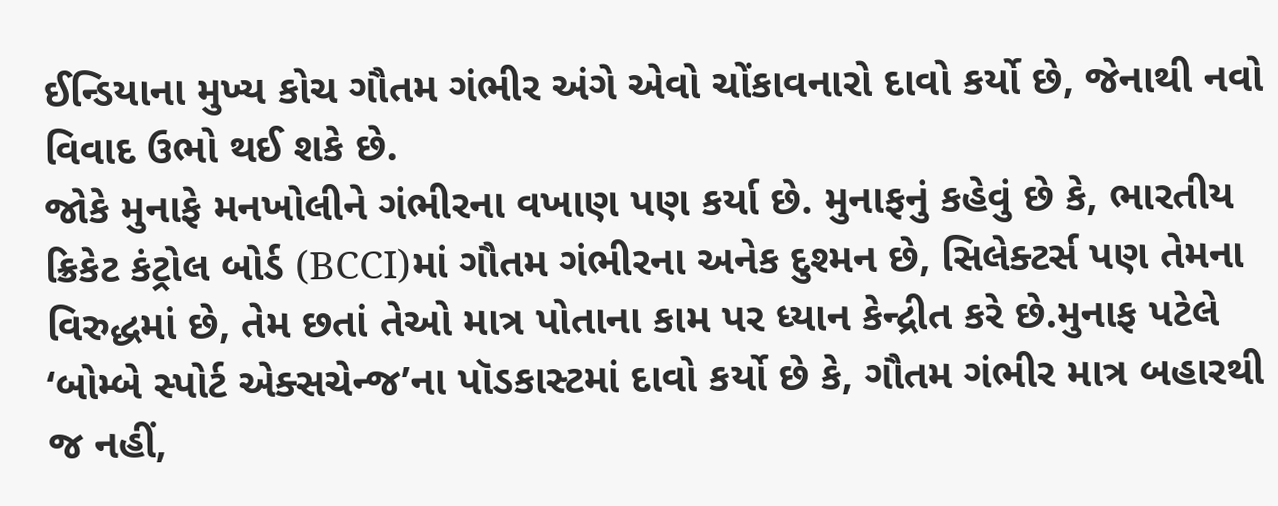ઈન્ડિયાના મુખ્ય કોચ ગૌતમ ગંભીર અંગે એવો ચોંકાવનારો દાવો કર્યો છે, જેનાથી નવો વિવાદ ઉભો થઈ શકે છે.
જોકે મુનાફે મનખોલીને ગંભીરના વખાણ પણ કર્યા છે. મુનાફનું કહેવું છે કે, ભારતીય ક્રિકેટ કંટ્રોલ બોર્ડ (BCCI)માં ગૌતમ ગંભીરના અનેક દુશ્મન છે, સિલેક્ટર્સ પણ તેમના વિરુદ્ધમાં છે, તેમ છતાં તેઓ માત્ર પોતાના કામ પર ધ્યાન કેન્દ્રીત કરે છે.મુનાફ પટેલે ‘બોમ્બે સ્પોર્ટ એક્સચેન્જ’ના પૉડકાસ્ટમાં દાવો કર્યો છે કે, ગૌતમ ગંભીર માત્ર બહારથી જ નહીં,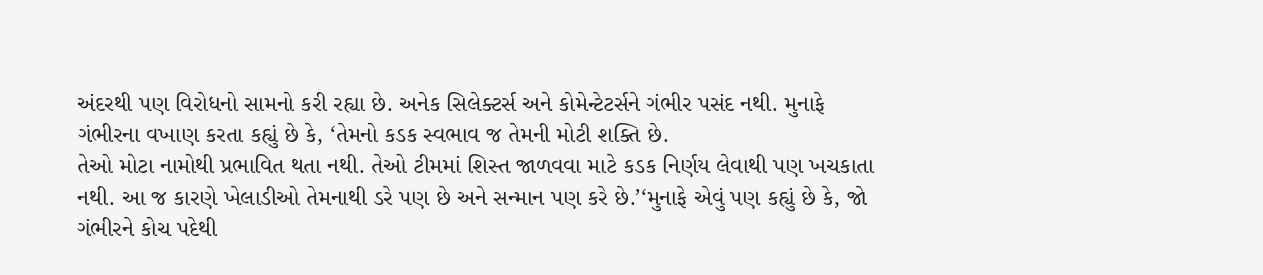અંદરથી પણ વિરોધનો સામનો કરી રહ્યા છે. અનેક સિલેક્ટર્સ અને કોમેન્ટેટર્સને ગંભીર પસંદ નથી. મુનાફે ગંભીરના વખાણ કરતા કહ્યું છે કે, ‘તેમનો કડક સ્વભાવ જ તેમની મોટી શક્તિ છે.
તેઓ મોટા નામોથી પ્રભાવિત થતા નથી. તેઓ ટીમમાં શિસ્ત જાળવવા માટે કડક નિર્ણય લેવાથી પણ ખચકાતા નથી. આ જ કારણે ખેલાડીઓ તેમનાથી ડરે પણ છે અને સન્માન પણ કરે છે.’‘મુનાફે એવું પણ કહ્યું છે કે, જો ગંભીરને કોચ પદેથી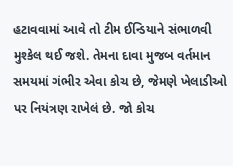હટાવવામાં આવે તો ટીમ ઈન્ડિયાને સંભાળવી મુશ્કેલ થઈ જશે. તેમના દાવા મુજબ વર્તમાન સમયમાં ગંભીર એવા કોચ છે, જેમણે ખેલાડીઓ પર નિયંત્રણ રાખેલં છે. જો કોચ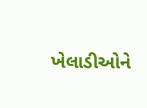ખેલાડીઓને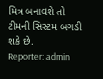મિત્ર બનાવશે તો ટીમની સિસ્ટમ બગડી શકે છે.
Reporter: admin